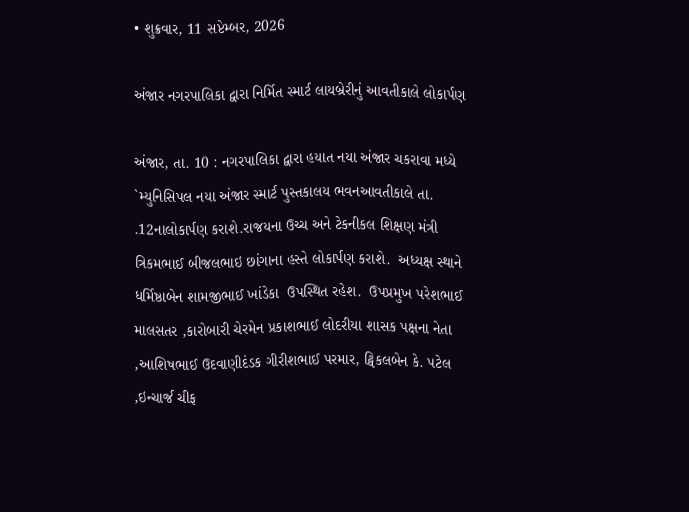• શુક્રવાર, 11 સપ્ટેમ્બર, 2026

અંજાર નગરપાલિકા દ્વારા નિર્મિત સ્માર્ટ લાયબ્રેરીનું આવતીકાલે લોકાર્પણ

અંજાર, તા. 10 : નગરપાલિકા દ્વારા હયાત નયા અંજાર ચકરાવા મધ્યે `મ્યુનિસિપલ નયા અંજાર સ્માર્ટ પુસ્તકાલય ભવનઆવતીકાલે તા. .12નાલોકાર્પણ કરાશે.રાજયના ઉચ્ચ અને ટેકનીકલ શિક્ષણ મંત્રી ત્રિકમભાઈ બીજલભાઇ છાંગાના હસ્તે લોકાર્પણ કરાશે.  અધ્યક્ષ સ્થાને ધર્મિષ્ઠાબેન શામજીભાઈ ખાંડેકા  ઉપસ્થિત રહેશ.  ઉપપ્રમુખ પરેશભાઈ માલસતર ,કારોબારી ચેરમેન પ્રકાશભાઈ લોદરીયા શાસક પક્ષના નેતા ,આશિષભાઈ ઉદવાણીદંડક ગીરીશભાઈ પરમાર, ટ્વિકલબેન કે. પટેલ ,ઇન્ચાર્જ ચીફ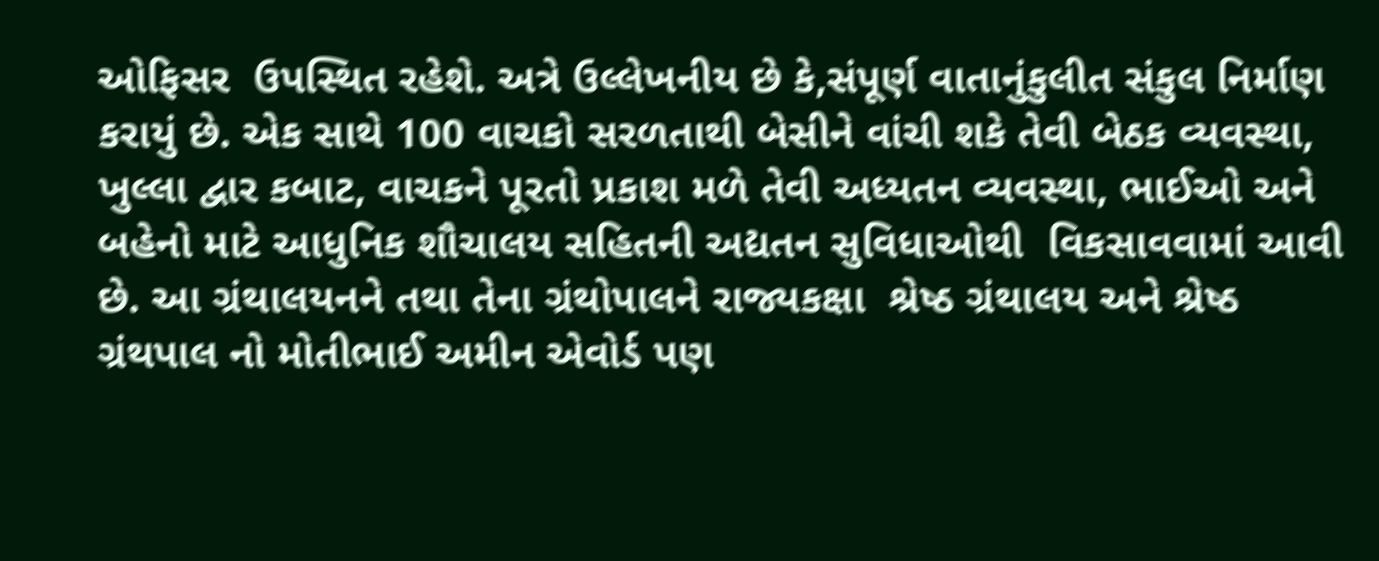ઓફિસર  ઉપસ્થિત રહેશે. અત્રે ઉલ્લેખનીય છે કે,સંપૂર્ણ વાતાનુંકુલીત સંકુલ નિર્માણ કરાયું છે. એક સાથે 100 વાચકો સરળતાથી બેસીને વાંચી શકે તેવી બેઠક વ્યવસ્થા, ખુલ્લા દ્વાર કબાટ, વાચકને પૂરતો પ્રકાશ મળે તેવી અધ્યતન વ્યવસ્થા, ભાઈઓ અને બહેનો માટે આધુનિક શૌચાલય સહિતની અદ્યતન સુવિધાઓથી  વિકસાવવામાં આવી છે. આ ગ્રંથાલયનને તથા તેના ગ્રંથોપાલને રાજ્યકક્ષા  શ્રેષ્ઠ ગ્રંથાલય અને શ્રેષ્ઠ ગ્રંથપાલ નો મોતીભાઈ અમીન એવોર્ડ પણ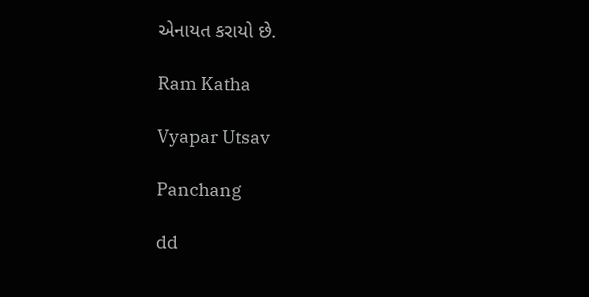એનાયત કરાયો છે.

Ram Katha

Vyapar Utsav

Panchang

dd